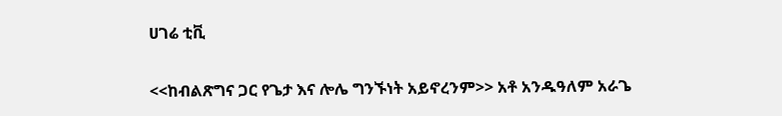ሀገሬ ቲቪ

<<ከብልጽግና ጋር የጌታ እና ሎሌ ግንኙነት አይኖረንም>> አቶ አንዱዓለም አራጌ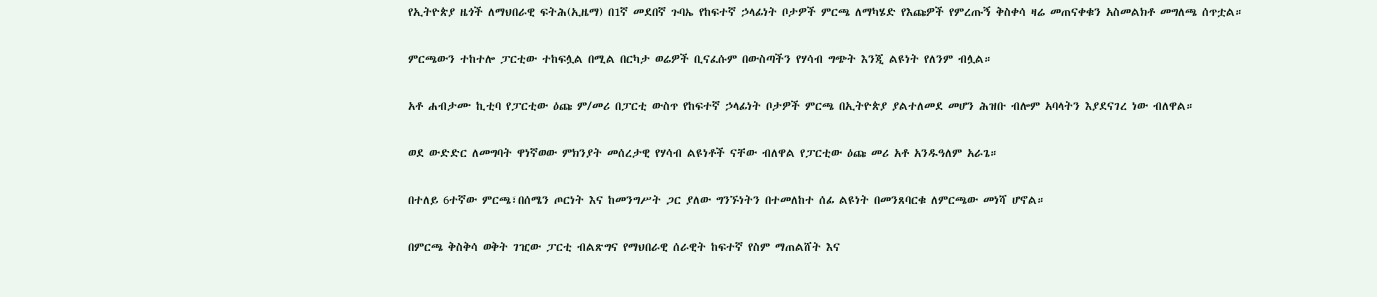የኢትዮጵያ ዜጎች ለማህበራዊ ፍትሕ(ኢዜማ) በ1ኛ መደበኛ ጉባኤ የከፍተኛ ኃላፊነት ቦታዎች ምርጫ ለማካሄድ የእጩዎች የምረጡኝ ቅስቀሳ ዛሬ መጠናቀቁን አስመልክቶ መግለጫ ሰጥቷል።

ምርጫውን ተከተሎ ፓርቲው ተከፍሏል በሚል በርካታ ወሬዎች ቢናፈሱም በውስጣችን የሃሳብ ግጭት እንጂ ልዩነት የለንም ብሏል።

አቶ ሐብታሙ ኪቲባ የፓርቲው ዕጩ ም/መሪ በፓርቲ ውስጥ የከፍተኛ ኃላፊነት ቦታዎች ምርጫ በኢትዮጵያ ያልተለመደ መሆን ሕዝቡ ብሎም አባላትን እያደናገረ ነው ብለዋል።

ወደ ውድድር ለመግባት ዋነኛወው ምክንያት መሰረታዊ የሃሳብ ልዩነቶች ናቸው ብለዋል የፓርቲው ዕጩ መሪ አቶ አንዱዓለም አራጌ።

በተለይ 6ተኛው ምርጫ፣በሰሜን ጦርነት እና ከመንግሥት ጋር ያለው ግንኙነትን በተመለከተ ሰፊ ልዩነት በመንጸባርቁ ለምርጫው መነሻ ሆኖል።

በምርጫ ቅስቅሳ ወቅት ገዢው ፓርቲ ብልጽግና የማህበራዊ ሰራዊት ከፍተኛ የስም ማጠልሸት እና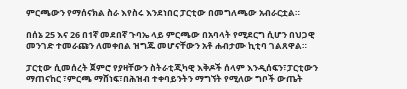ምርጫውን የማሰናክል ስራ እየስሩ እንደነበር ፓርቲው በመግለጫው አብራርቷል።

በሰኔ 25 እና 26 በ1ኛ መደበኛ ጉባኤ ላይ ምርጫው በአባላት የሚደርግ ሲሆን በህጋዊ መንገድ ተመራጩን ለመቀበል ዝግጁ መሆናቸውን አቶ ሐብታሙ ኪቲባ ገልጸዋል።

ፓርቲው ሲመሰረት ጀምሮ የያዛቸውን ስትራቲጂካዊ እቅዶች ሰላም እንዲሰፍን፣ፓርቲውን ማጠናከር ፣ምርጫ ማሸነፍ፣በሕዝብ ተቀባይንትን ማግኘት የሚለው ግቦች ውጤት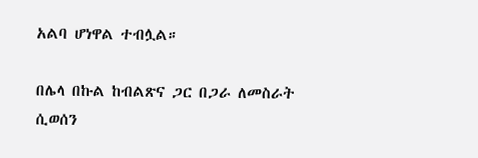አልባ ሆነዋል ተብሏል።

በሌላ በኩል ከብልጽና ጋር በጋራ ለመስራት ሲወሰን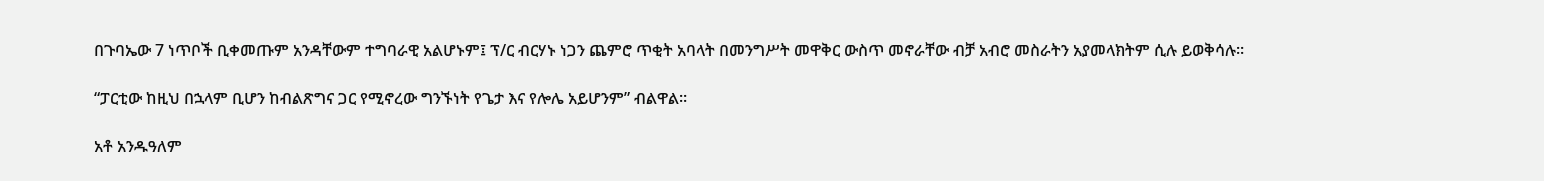በጉባኤው 7 ነጥቦች ቢቀመጡም አንዳቸውም ተግባራዊ አልሆኑም፤ ፕ/ር ብርሃኑ ነጋን ጨምሮ ጥቂት አባላት በመንግሥት መዋቅር ውስጥ መኖራቸው ብቻ አብሮ መስራትን አያመላክትም ሲሉ ይወቅሳሉ።

“ፓርቲው ከዚህ በኋላም ቢሆን ከብልጽግና ጋር የሚኖረው ግንኙነት የጌታ እና የሎሌ አይሆንም” ብልዋል።

አቶ አንዱዓለም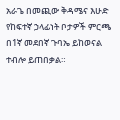አራጌ በመጪው ቅዳሜና እሁድ የከፍተኛ ኃላፊነት ቦታዎች ምርጫ በ1ኛ መደበኛ ጉባኤ ይከወናል ተብሎ ይጠበቃል።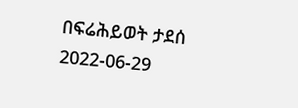በፍሬሕይወት ታደሰ
2022-06-29